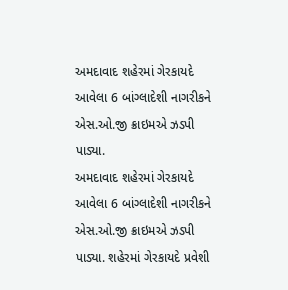અમદાવાદ શહેરમાં ગેરકાયદે આવેલા 6 બાંગ્લાદેશી નાગરીકને એસ.ઓ.જી ક્રાઇમએ ઝડપી પાડ્યા.
અમદાવાદ શહેરમાં ગેરકાયદે આવેલા 6 બાંગ્લાદેશી નાગરીકને એસ.ઓ.જી ક્રાઇમએ ઝડપી પાડ્યા. શહેરમાં ગેરકાયદે પ્રવેશી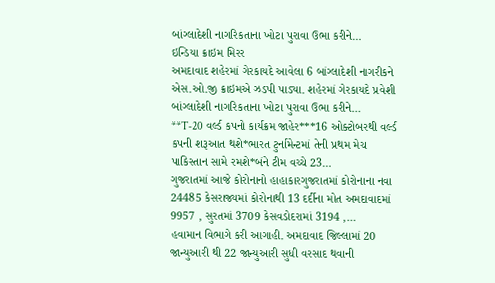બાંગ્લાદેશી નાગરિકતાના ખોટા પુરાવા ઉભા કરીને…
ઇન્ડિયા ક્રાઇમ મિરર
અમદાવાદ શહેરમાં ગેરકાયદે આવેલા 6 બાંગ્લાદેશી નાગરીકને એસ.ઓ.જી ક્રાઇમએ ઝડપી પાડ્યા. શહેરમાં ગેરકાયદે પ્રવેશી બાંગ્લાદેશી નાગરિકતાના ખોટા પુરાવા ઉભા કરીને…
**T-20 વર્લ્ડ કપનો કાર્યક્રમ જાહેર***16 ઓક્ટોબરથી વર્લ્ડ કપની શરૂઆત થશે*ભારત ટુર્નામેન્ટમાં તેની પ્રથમ મેચ પાકિસ્તાન સામે રમશે*બંને ટીમ વચ્ચે 23…
ગુજરાતમાં આજે કોરોનાનો હાહાકારગુજરાતમાં કોરોનાના નવા 24485 કેસરાજ્યમાં કોરોનાથી 13 દર્દીના મોત અમદાવાદમાં 9957 , સુરતમાં 3709 કેસવડોદરામાં 3194 ,…
હવામાન વિભાગે કરી આગાહી. અમદાવાદ જિલ્લામાં 20 જાન્યુઆરી થી 22 જાન્યુઆરી સુધી વરસાદ થવાની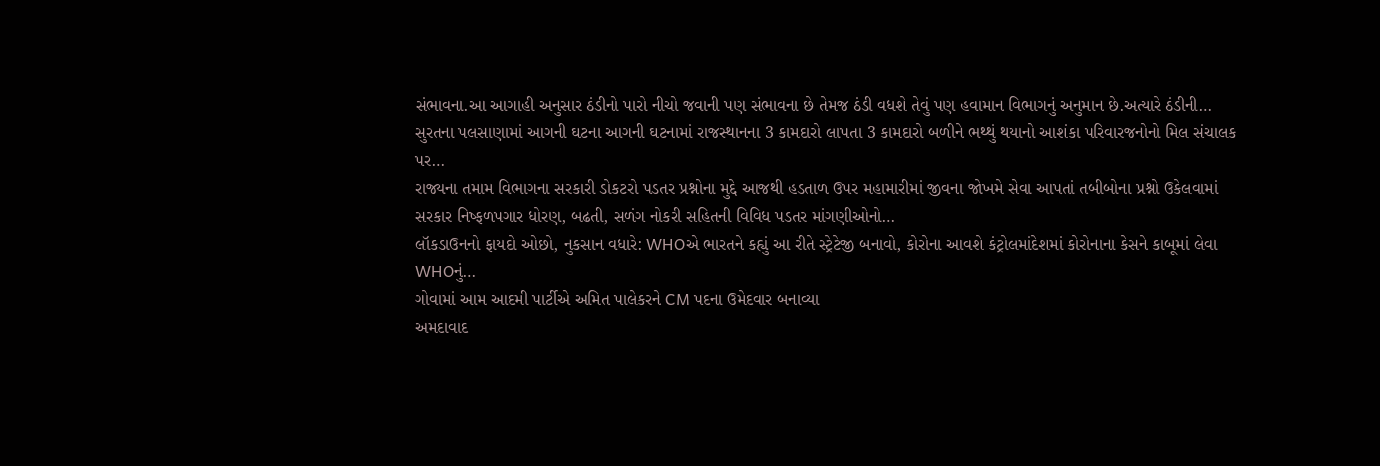સંભાવના.આ આગાહી અનુસાર ઠંડીનો પારો નીચો જવાની પણ સંભાવના છે તેમજ ઠંડી વધશે તેવું પણ હવામાન વિભાગનું અનુમાન છે.અત્યારે ઠંડીની…
સુરતના પલસાણામાં આગની ઘટના આગની ઘટનામાં રાજસ્થાનના 3 કામદારો લાપતા 3 કામદારો બળીને ભથ્થું થયાનો આશંકા પરિવારજનોનો મિલ સંચાલક પર…
રાજ્યના તમામ વિભાગના સરકારી ડોકટરો પડતર પ્રશ્નોના મુદ્દે આજથી હડતાળ ઉપર મહામારીમાં જીવના જોખમે સેવા આપતાં તબીબોના પ્રશ્નો ઉકેલવામાં સરકાર નિષ્ફળપગાર ધોરણ, બઢતી, સળંગ નોકરી સહિતની વિવિધ પડતર માંગણીઓનો…
લૉકડાઉનનો ફાયદો ઓછો, નુકસાન વધારે: WHOએ ભારતને કહ્યું આ રીતે સ્ટ્રેટેજી બનાવો, કોરોના આવશે કંટ્રોલમાંદેશમાં કોરોનાના કેસને કાબૂમાં લેવા WHOનું…
ગોવામાં આમ આદમી પાર્ટીએ અમિત પાલેકરને CM પદના ઉમેદવાર બનાવ્યા
અમદાવાદ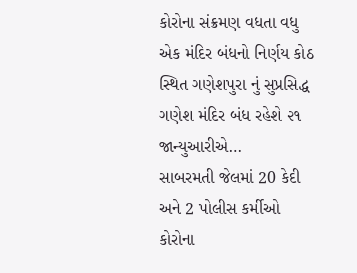કોરોના સંક્રમણ વધતા વધુ એક મંદિર બંધનો નિર્ણય કોઠ સ્થિત ગણેશપુરા નું સુપ્રસિદ્ધ ગણેશ મંદિર બંધ રહેશે ૨૧ જાન્યુઆરીએ…
સાબરમતી જેલમાં 20 કેદી અને 2 પોલીસ કર્મીઓ કોરોના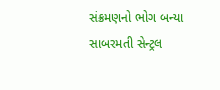સંક્રમણનો ભોગ બન્યા સાબરમતી સેન્ટ્રલ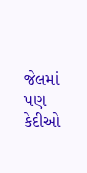જેલમાં પણ કેદીઓ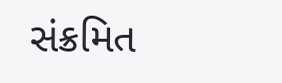સંક્રમિત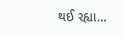થઈ રહ્યા…